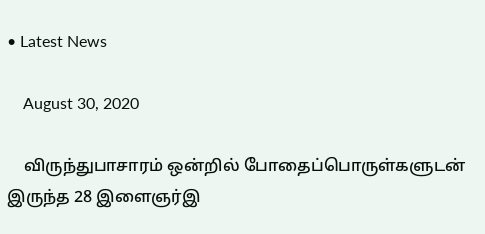• Latest News

    August 30, 2020

    விருந்துபாசாரம் ஒன்றில் போதைப்பொருள்களுடன் இருந்த 28 இளைஞர்இ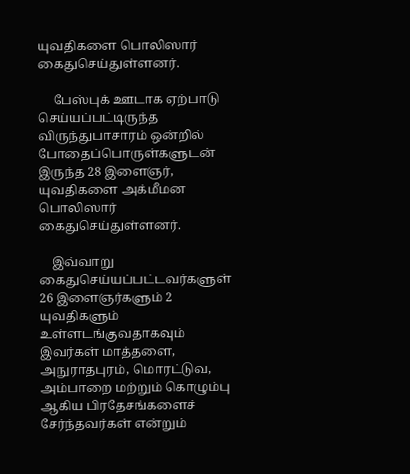யுவதிகளை பொலிஸார் கைதுசெய்துள்ளனர்.

     பேஸ்புக் ஊடாக ஏற்பாடு செய்யப்பட்டிருந்த விருந்துபாசாரம் ஒன்றில் போதைப்பொருள்களுடன் இருந்த 28 இளைஞர், யுவதிகளை அக்மீமன பொலிஸார் கைதுசெய்துள்ளனர்.

    இவ்வாறு கைதுசெய்யப்பட்டவர்களுள்  26 இளைஞர்களும் 2 யுவதிகளும் உள்ளடங்குவதாகவும் இவர்கள் மாத்தளை, அநுராதபுரம், மொரட்டுவ, அம்பாறை மற்றும் கொழும்பு ஆகிய பிரதேசங்களைச் சேர்ந்தவர்கள் என்றும்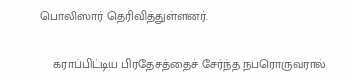பொலிஸார் தெரிவித்துள்ளனர்.

    கராப்பிட்டிய பிரதேசத்தைச் சேர்ந்த நபரொருவரால்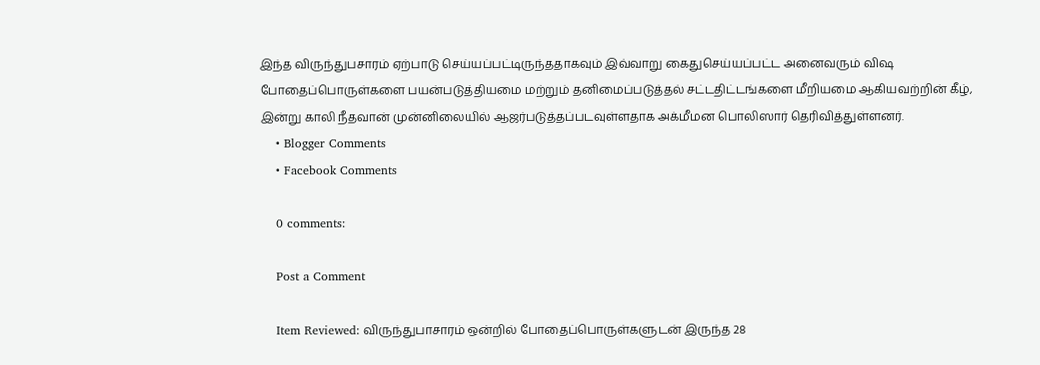இந்த விருந்துபசாரம் ஏற்பாடு செய்யப்பட்டிருந்ததாகவும் இவ்வாறு கைதுசெய்யப்பட்ட அனைவரும் விஷ போதைப்பொருள்களை பயன்படுத்தியமை மற்றும் தனிமைப்படுத்தல் சட்டதிட்டங்களை மீறியமை ஆகியவற்றின் கீழ், இன்று காலி நீதவான் முன்னிலையில் ஆஜர்படுத்தப்படவுள்ளதாக அக்மீமன பொலிஸார் தெரிவித்துள்ளனர்.
    • Blogger Comments
    • Facebook Comments

    0 comments:

    Post a Comment

    Item Reviewed: விருந்துபாசாரம் ஒன்றில் போதைப்பொருள்களுடன் இருந்த 28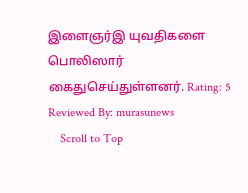இளைஞர்இ யுவதிகளை பொலிஸார் கைதுசெய்துள்ளனர். Rating: 5 Reviewed By: murasunews
    Scroll to Top